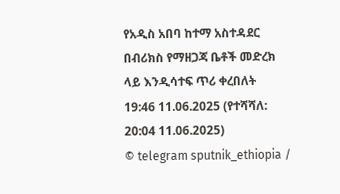የአዲስ አበባ ከተማ አስተዳደር በብሪክስ የማዘጋጃ ቤቶች መድረክ ላይ እንዲሳተፍ ጥሪ ቀረበለት
19:46 11.06.2025 (የተሻሻለ: 20:04 11.06.2025)
© telegram sputnik_ethiopia /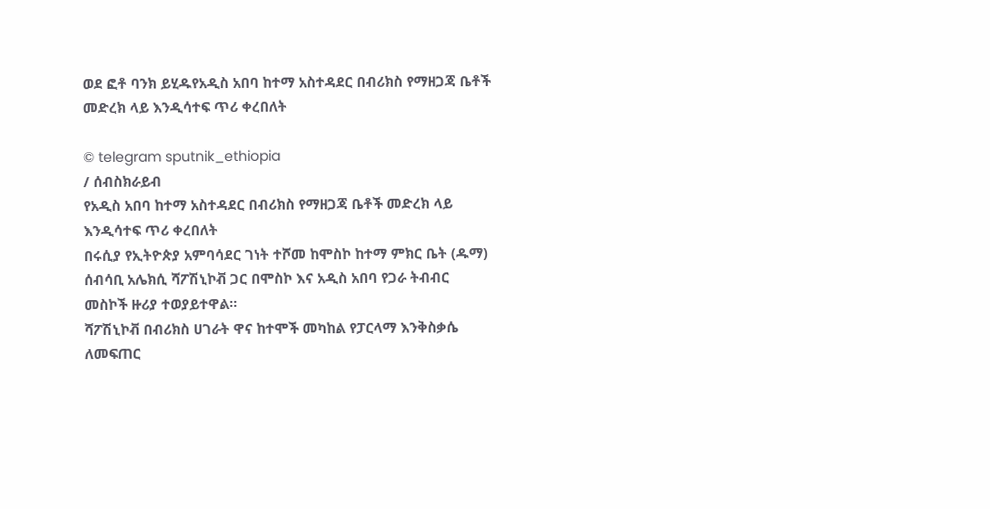ወደ ፎቶ ባንክ ይሂዱየአዲስ አበባ ከተማ አስተዳደር በብሪክስ የማዘጋጃ ቤቶች መድረክ ላይ እንዲሳተፍ ጥሪ ቀረበለት

© telegram sputnik_ethiopia
/ ሰብስክራይብ
የአዲስ አበባ ከተማ አስተዳደር በብሪክስ የማዘጋጃ ቤቶች መድረክ ላይ እንዲሳተፍ ጥሪ ቀረበለት
በሩሲያ የኢትዮጵያ አምባሳደር ገነት ተሾመ ከሞስኮ ከተማ ምክር ቤት (ዱማ) ሰብሳቢ አሌክሲ ሻፖሽኒኮቭ ጋር በሞስኮ እና አዲስ አበባ የጋራ ትብብር መስኮች ዙሪያ ተወያይተዋል።
ሻፖሽኒኮቭ በብሪክስ ሀገራት ዋና ከተሞች መካከል የፓርላማ እንቅስቃሴ ለመፍጠር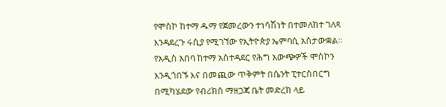የሞስኮ ከተማ ዱማ የጀመረውን ተነሳሽነት በተመለከተ ገለጻ እንዳደረጉ ሩሲያ የሚገኘው የኢትዮጵያ ኤምባሲ አስታውቋል።
የአዲስ አበባ ከተማ አስተዳደር የሕግ አውጭዎች ሞስኮን እንዲጎበኙ እና በመጪው ጥቅምት በሴንት ፒተርስበርግ በሚካሄደው የብሪክስ ማዘጋጃ ቤት መድረክ ላይ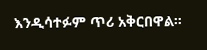እንዲሳተፉም ጥሪ አቅርበዋል።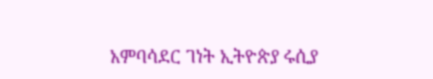አምባሳደር ገነት ኢትዮጵያ ሩሲያ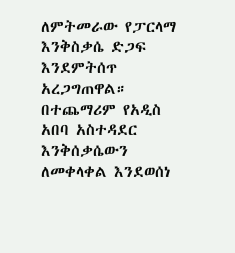ለምትመራው የፓርላማ እንቅስቃሴ ድጋፍ እንደምትሰጥ አረጋግጠዋል። በተጨማሪም የአዲስ አበባ አስተዳደር እንቅሰቃሴውን ለመቀላቀል እንደወሰነ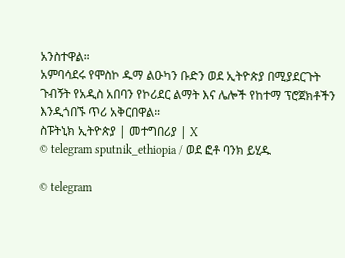አንስተዋል።
አምባሳደሩ የሞስኮ ዱማ ልዑካን ቡድን ወደ ኢትዮጵያ በሚያደርጉት ጉብኝት የአዲስ አበባን የኮሪደር ልማት እና ሌሎች የከተማ ፕሮጀክቶችን እንዲጎበኙ ጥሪ አቅርበዋል።
ስፑትኒክ ኢትዮጵያ | መተግበሪያ | X
© telegram sputnik_ethiopia / ወደ ፎቶ ባንክ ይሂዱ

© telegram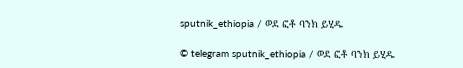sputnik_ethiopia / ወደ ፎቶ ባንክ ይሂዱ

© telegram sputnik_ethiopia / ወደ ፎቶ ባንክ ይሂዱ